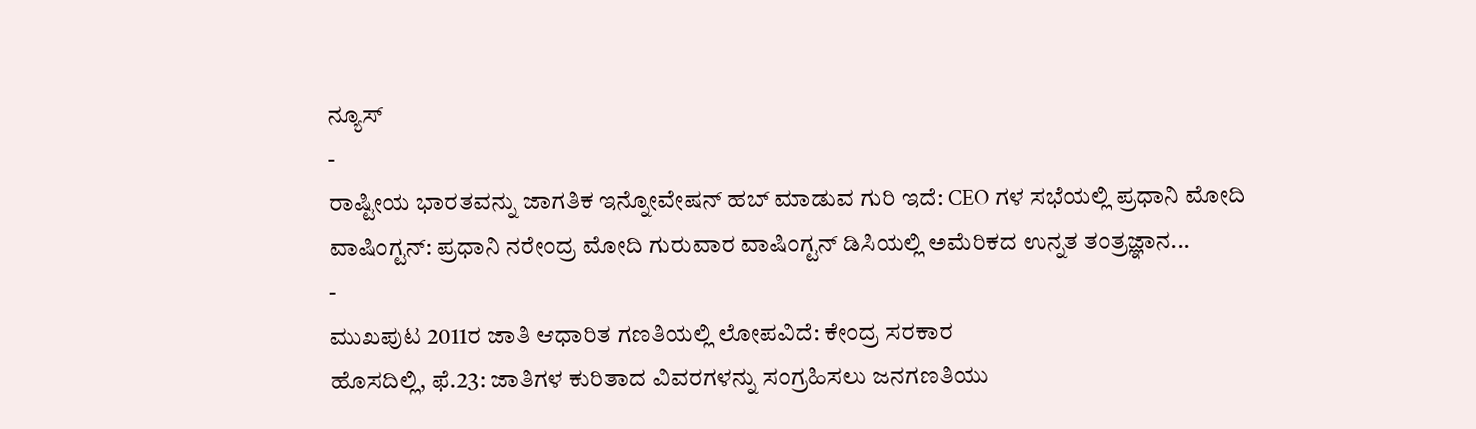ನ್ಯೂಸ್
-
ರಾಷ್ಟೀಯ ಭಾರತವನ್ನು ಜಾಗತಿಕ ಇನ್ನೋವೇಷನ್ ಹಬ್ ಮಾಡುವ ಗುರಿ ಇದೆ: CEO ಗಳ ಸಭೆಯಲ್ಲಿ ಪ್ರಧಾನಿ ಮೋದಿ
ವಾಷಿಂಗ್ಟನ್: ಪ್ರಧಾನಿ ನರೇಂದ್ರ ಮೋದಿ ಗುರುವಾರ ವಾಷಿಂಗ್ಟನ್ ಡಿಸಿಯಲ್ಲಿ ಅಮೆರಿಕದ ಉನ್ನತ ತಂತ್ರಜ್ಞಾನ...
-
ಮುಖಪುಟ 2011ರ ಜಾತಿ ಆಧಾರಿತ ಗಣತಿಯಲ್ಲಿ ಲೋಪವಿದೆ: ಕೇಂದ್ರ ಸರಕಾರ
ಹೊಸದಿಲ್ಲಿ, ಫೆ.23: ಜಾತಿಗಳ ಕುರಿತಾದ ವಿವರಗಳನ್ನು ಸಂಗ್ರಹಿಸಲು ಜನಗಣತಿಯು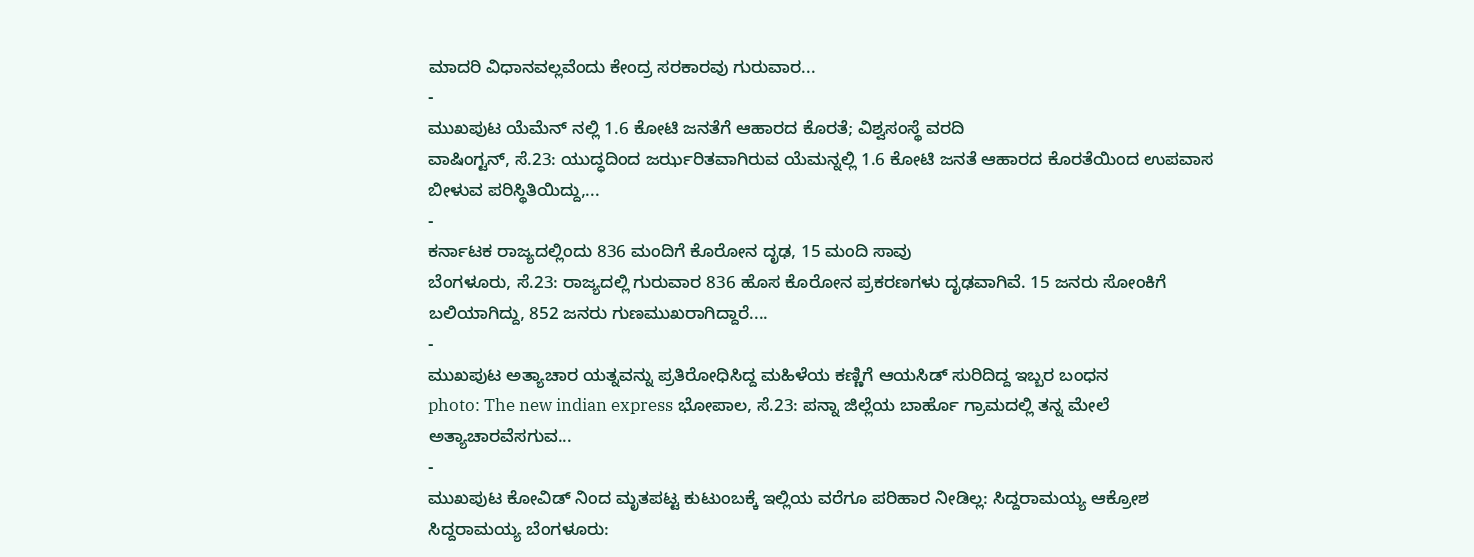ಮಾದರಿ ವಿಧಾನವಲ್ಲವೆಂದು ಕೇಂದ್ರ ಸರಕಾರವು ಗುರುವಾರ...
-
ಮುಖಪುಟ ಯೆಮೆನ್ ನಲ್ಲಿ 1.6 ಕೋಟಿ ಜನತೆಗೆ ಆಹಾರದ ಕೊರತೆ; ವಿಶ್ವಸಂಸ್ಥೆ ವರದಿ
ವಾಷಿಂಗ್ಟನ್, ಸೆ.23: ಯುದ್ಧದಿಂದ ಜರ್ಝರಿತವಾಗಿರುವ ಯೆಮನ್ನಲ್ಲಿ 1.6 ಕೋಟಿ ಜನತೆ ಆಹಾರದ ಕೊರತೆಯಿಂದ ಉಪವಾಸ ಬೀಳುವ ಪರಿಸ್ಥಿತಿಯಿದ್ದು,...
-
ಕರ್ನಾಟಕ ರಾಜ್ಯದಲ್ಲಿಂದು 836 ಮಂದಿಗೆ ಕೊರೋನ ದೃಢ, 15 ಮಂದಿ ಸಾವು
ಬೆಂಗಳೂರು, ಸೆ.23: ರಾಜ್ಯದಲ್ಲಿ ಗುರುವಾರ 836 ಹೊಸ ಕೊರೋನ ಪ್ರಕರಣಗಳು ದೃಢವಾಗಿವೆ. 15 ಜನರು ಸೋಂಕಿಗೆ ಬಲಿಯಾಗಿದ್ದು, 852 ಜನರು ಗುಣಮುಖರಾಗಿದ್ದಾರೆ....
-
ಮುಖಪುಟ ಅತ್ಯಾಚಾರ ಯತ್ನವನ್ನು ಪ್ರತಿರೋಧಿಸಿದ್ದ ಮಹಿಳೆಯ ಕಣ್ಣಿಗೆ ಆಯಸಿಡ್ ಸುರಿದಿದ್ದ ಇಬ್ಬರ ಬಂಧನ
photo: The new indian express ಭೋಪಾಲ, ಸೆ.23: ಪನ್ನಾ ಜಿಲ್ಲೆಯ ಬಾರ್ಹೊ ಗ್ರಾಮದಲ್ಲಿ ತನ್ನ ಮೇಲೆ ಅತ್ಯಾಚಾರವೆಸಗುವ...
-
ಮುಖಪುಟ ಕೋವಿಡ್ ನಿಂದ ಮೃತಪಟ್ಟ ಕುಟುಂಬಕ್ಕೆ ಇಲ್ಲಿಯ ವರೆಗೂ ಪರಿಹಾರ ನೀಡಿಲ್ಲ: ಸಿದ್ದರಾಮಯ್ಯ ಆಕ್ರೋಶ
ಸಿದ್ದರಾಮಯ್ಯ ಬೆಂಗಳೂರು: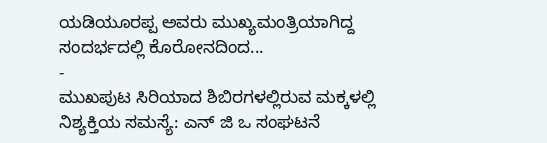ಯಡಿಯೂರಪ್ಪ ಅವರು ಮುಖ್ಯಮಂತ್ರಿಯಾಗಿದ್ದ ಸಂದರ್ಭದಲ್ಲಿ ಕೊರೋನದಿಂದ...
-
ಮುಖಪುಟ ಸಿರಿಯಾದ ಶಿಬಿರಗಳಲ್ಲಿರುವ ಮಕ್ಕಳಲ್ಲಿ ನಿಶ್ಯಕ್ತಿಯ ಸಮಸ್ಯೆ: ಎನ್ ಜಿ ಒ ಸಂಘಟನೆ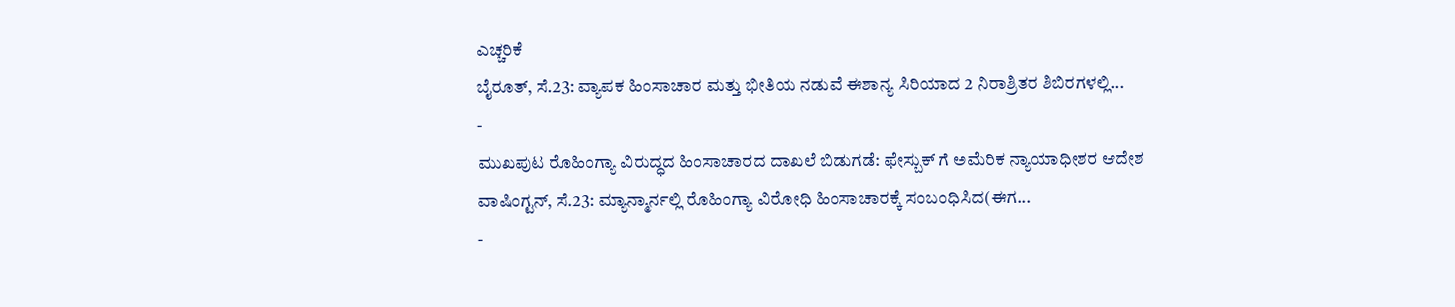ಎಚ್ಚರಿಕೆ
ಬೈರೂತ್, ಸೆ.23: ವ್ಯಾಪಕ ಹಿಂಸಾಚಾರ ಮತ್ತು ಭೀತಿಯ ನಡುವೆ ಈಶಾನ್ಯ ಸಿರಿಯಾದ 2 ನಿರಾಶ್ರಿತರ ಶಿಬಿರಗಳಲ್ಲಿ...
-
ಮುಖಪುಟ ರೊಹಿಂಗ್ಯಾ ವಿರುದ್ಧದ ಹಿಂಸಾಚಾರದ ದಾಖಲೆ ಬಿಡುಗಡೆ: ಫೇಸ್ಬುಕ್ ಗೆ ಅಮೆರಿಕ ನ್ಯಾಯಾಧೀಶರ ಆದೇಶ
ವಾಷಿಂಗ್ಟನ್, ಸೆ.23: ಮ್ಯಾನ್ಮಾರ್ನಲ್ಲಿ ರೊಹಿಂಗ್ಯಾ ವಿರೋಧಿ ಹಿಂಸಾಚಾರಕ್ಕೆ ಸಂಬಂಧಿಸಿದ(ಈಗ...
-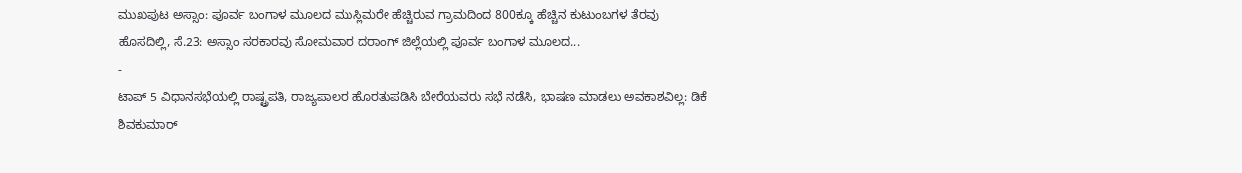ಮುಖಪುಟ ಅಸ್ಸಾಂ: ಪೂರ್ವ ಬಂಗಾಳ ಮೂಲದ ಮುಸ್ಲಿಮರೇ ಹೆಚ್ಚಿರುವ ಗ್ರಾಮದಿಂದ 800ಕ್ಕೂ ಹೆಚ್ಚಿನ ಕುಟುಂಬಗಳ ತೆರವು
ಹೊಸದಿಲ್ಲಿ, ಸೆ.23: ಅಸ್ಸಾಂ ಸರಕಾರವು ಸೋಮವಾರ ದರಾಂಗ್ ಜಿಲ್ಲೆಯಲ್ಲಿ ಪೂರ್ವ ಬಂಗಾಳ ಮೂಲದ...
-
ಟಾಪ್ 5 ವಿಧಾನಸಭೆಯಲ್ಲಿ ರಾಷ್ಟ್ರಪತಿ, ರಾಜ್ಯಪಾಲರ ಹೊರತುಪಡಿಸಿ ಬೇರೆಯವರು ಸಭೆ ನಡೆಸಿ, ಭಾಷಣ ಮಾಡಲು ಅವಕಾಶವಿಲ್ಲ: ಡಿಕೆ ಶಿವಕುಮಾರ್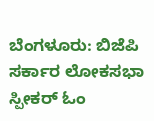ಬೆಂಗಳೂರು: ಬಿಜೆಪಿ ಸರ್ಕಾರ ಲೋಕಸಭಾ ಸ್ಪೀಕರ್ ಓಂ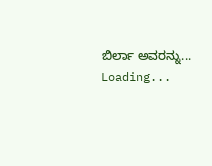ಬಿರ್ಲಾ ಅವರನ್ನು...
Loading...